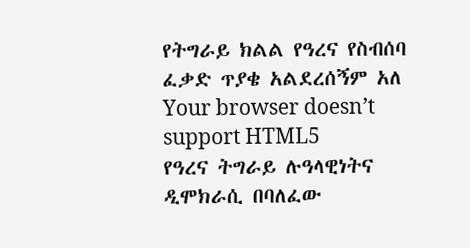የትግራይ ክልል የዓረና የስብሰባ ፈቃድ ጥያቄ አልደረሰኝም አለ
Your browser doesn’t support HTML5
የዓረና ትግራይ ሉዓላዊነትና ዲሞክራሲ በባለፈው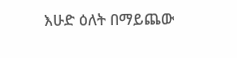እሁድ ዕለት በማይጨው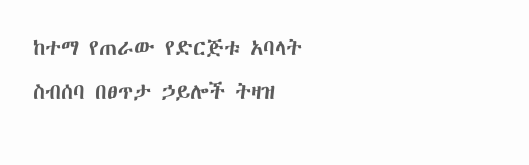ከተማ የጠራው የድርጅቱ አባላት ስብሰባ በፀጥታ ኃይሎች ትዛዝ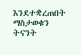እንደተቋረጠበት ማስታወቁን ትናንት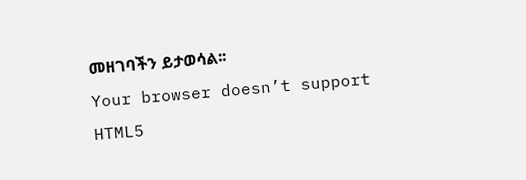መዘገባችን ይታወሳል፡፡
Your browser doesn’t support HTML5